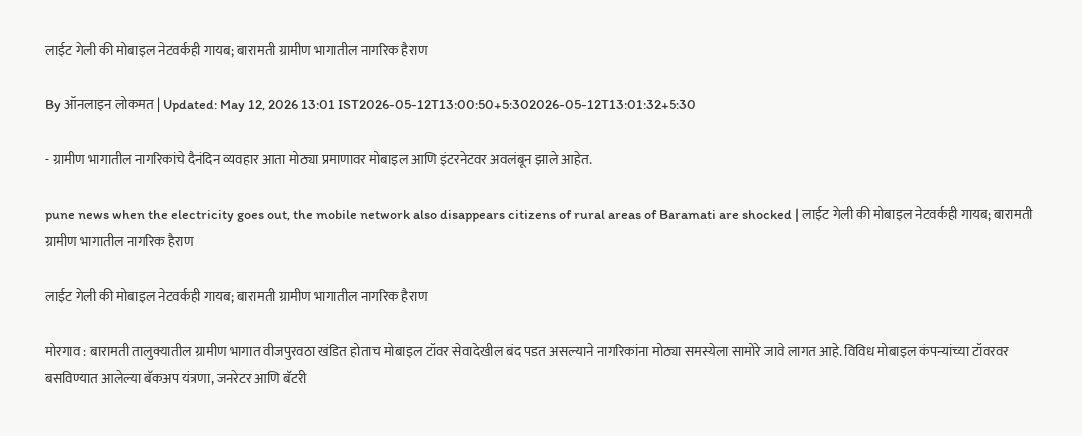लाईट गेली की मोबाइल नेटवर्कही गायब; बारामती ग्रामीण भागातील नागरिक हैराण

By ऑनलाइन लोकमत | Updated: May 12, 2026 13:01 IST2026-05-12T13:00:50+5:302026-05-12T13:01:32+5:30

- ग्रामीण भागातील नागरिकांचे दैनंदिन व्यवहार आता मोठ्या प्रमाणावर मोबाइल आणि इंटरनेटवर अवलंबून झाले आहेत.

pune news when the electricity goes out, the mobile network also disappears citizens of rural areas of Baramati are shocked | लाईट गेली की मोबाइल नेटवर्कही गायब; बारामती ग्रामीण भागातील नागरिक हैराण

लाईट गेली की मोबाइल नेटवर्कही गायब; बारामती ग्रामीण भागातील नागरिक हैराण

मोरगाव : बारामती तालुक्यातील ग्रामीण भागात वीजपुरवठा खंडित होताच मोबाइल टॉवर सेवादेखील बंद पडत असल्याने नागरिकांना मोठ्या समस्येला सामोरे जावे लागत आहे. विविध मोबाइल कंपन्यांच्या टॉवरवर बसविण्यात आलेल्या बॅकअप यंत्रणा, जनरेटर आणि बॅटरी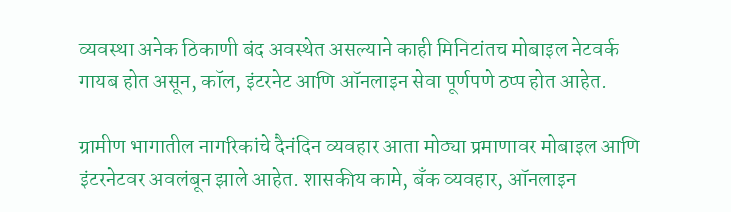व्यवस्था अनेक ठिकाणी बंद अवस्थेत असल्याने काही मिनिटांतच मोबाइल नेटवर्क गायब होत असून, कॉल, इंटरनेट आणि ऑनलाइन सेवा पूर्णपणे ठप्प होत आहेत.

ग्रामीण भागातील नागरिकांचे दैनंदिन व्यवहार आता मोठ्या प्रमाणावर मोबाइल आणि इंटरनेटवर अवलंबून झाले आहेत. शासकीय कामे, बँक व्यवहार, ऑनलाइन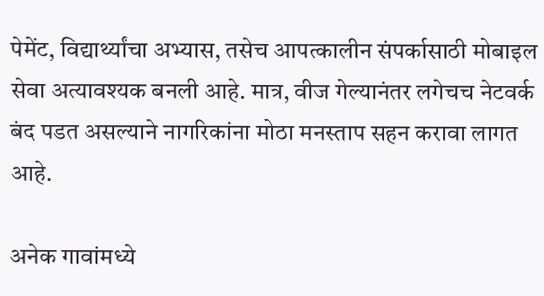पेमेंट, विद्यार्थ्यांचा अभ्यास, तसेच आपत्कालीन संपर्कासाठी मोबाइल सेवा अत्यावश्यक बनली आहे. मात्र, वीज गेल्यानंतर लगेचच नेटवर्क बंद पडत असल्याने नागरिकांना मोठा मनस्ताप सहन करावा लागत आहे.

अनेक गावांमध्ये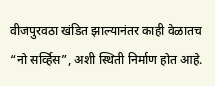वीजपुरवठा खंडित झाल्यानंतर काही वेळातच “नो सर्व्हिस”, अशी स्थिती निर्माण होत आहे.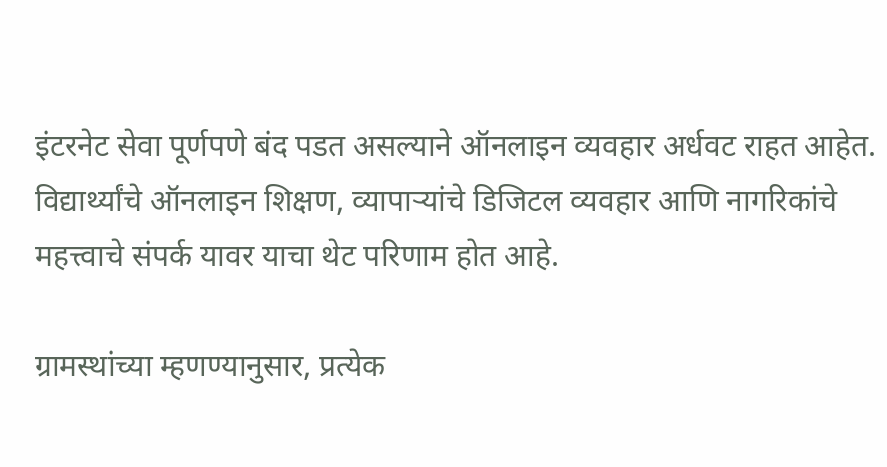इंटरनेट सेवा पूर्णपणे बंद पडत असल्याने ऑनलाइन व्यवहार अर्धवट राहत आहेत. विद्यार्थ्यांचे ऑनलाइन शिक्षण, व्यापाऱ्यांचे डिजिटल व्यवहार आणि नागरिकांचे महत्त्वाचे संपर्क यावर याचा थेट परिणाम होत आहे.

ग्रामस्थांच्या म्हणण्यानुसार, प्रत्येक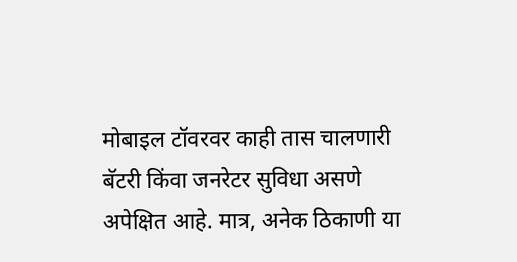मोबाइल टॉवरवर काही तास चालणारी बॅटरी किंवा जनरेटर सुविधा असणे अपेक्षित आहे. मात्र, अनेक ठिकाणी या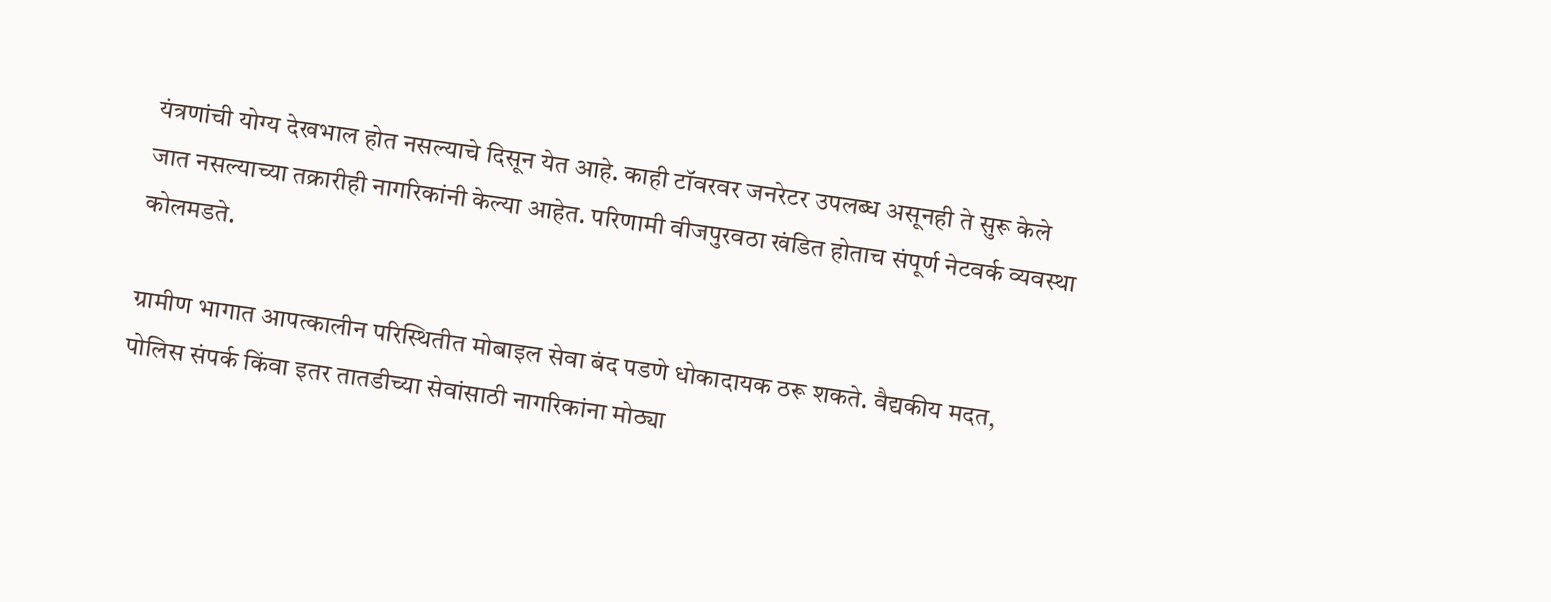यंत्रणांची योग्य देखभाल होत नसल्याचे दिसून येत आहे. काही टॉवरवर जनरेटर उपलब्ध असूनही ते सुरू केले जात नसल्याच्या तक्रारीही नागरिकांनी केल्या आहेत. परिणामी वीजपुरवठा खंडित होताच संपूर्ण नेटवर्क व्यवस्था कोलमडते.

ग्रामीण भागात आपत्कालीन परिस्थितीत मोबाइल सेवा बंद पडणे धोकादायक ठरू शकते. वैद्यकीय मदत, पोलिस संपर्क किंवा इतर तातडीच्या सेवांसाठी नागरिकांना मोठ्या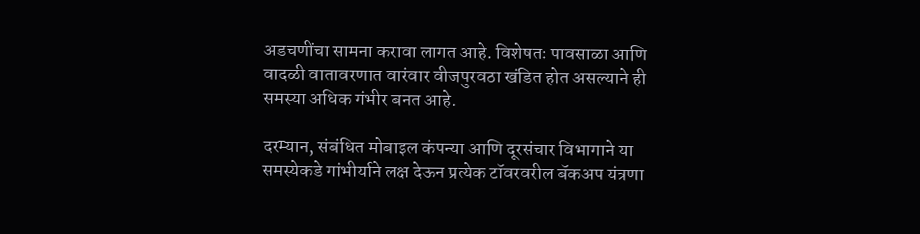अडचणींचा सामना करावा लागत आहे. विशेषतः पावसाळा आणि वादळी वातावरणात वारंवार वीजपुरवठा खंडित होत असल्याने ही समस्या अधिक गंभीर बनत आहे.

दरम्यान, संबंधित मोबाइल कंपन्या आणि दूरसंचार विभागाने या समस्येकडे गांभीर्याने लक्ष देऊन प्रत्येक टॉवरवरील बॅकअप यंत्रणा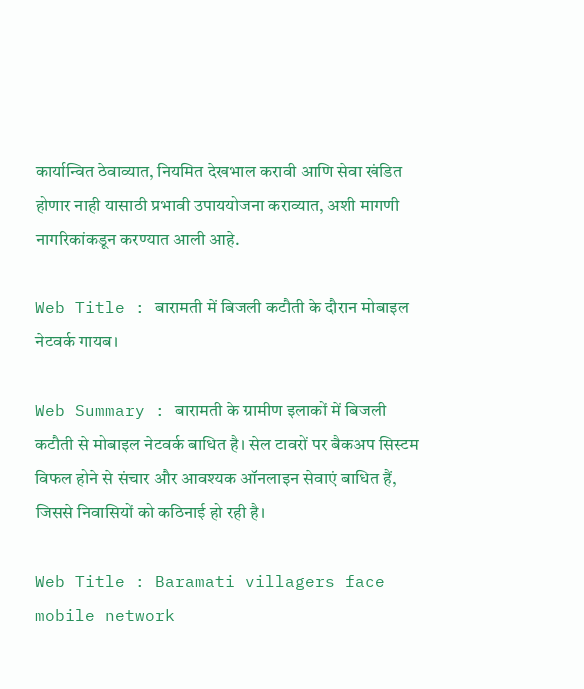कार्यान्वित ठेवाव्यात, नियमित देखभाल करावी आणि सेवा खंडित होणार नाही यासाठी प्रभावी उपाययोजना कराव्यात, अशी मागणी नागरिकांकडून करण्यात आली आहे.

Web Title : बारामती में बिजली कटौती के दौरान मोबाइल नेटवर्क गायब।

Web Summary : बारामती के ग्रामीण इलाकों में बिजली कटौती से मोबाइल नेटवर्क बाधित है। सेल टावरों पर बैकअप सिस्टम विफल होने से संचार और आवश्यक ऑनलाइन सेवाएं बाधित हैं, जिससे निवासियों को कठिनाई हो रही है।

Web Title : Baramati villagers face mobile network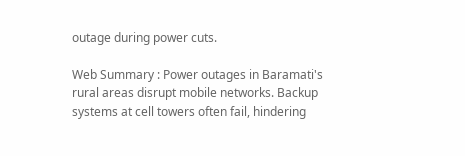outage during power cuts.

Web Summary : Power outages in Baramati's rural areas disrupt mobile networks. Backup systems at cell towers often fail, hindering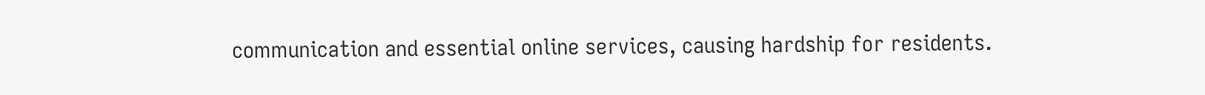communication and essential online services, causing hardship for residents.